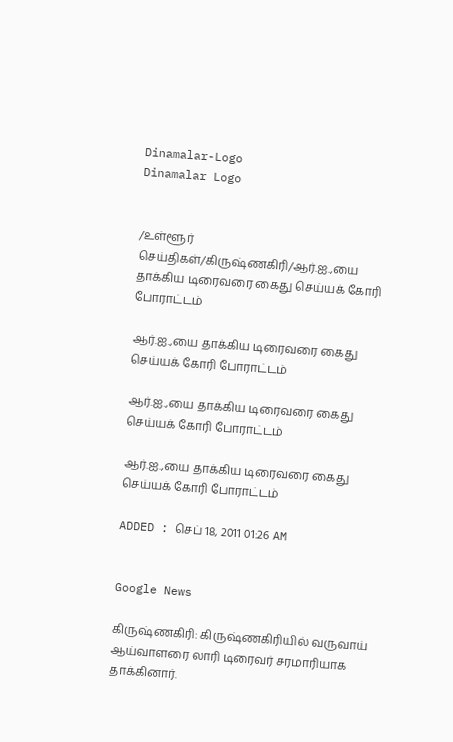Dinamalar-Logo
Dinamalar Logo


/உள்ளூர் செய்திகள்/கிருஷ்ணகிரி/ஆர்.ஐ.,யை தாக்கிய டிரைவரை கைது செய்யக் கோரி போராட்டம்

ஆர்.ஐ.,யை தாக்கிய டிரைவரை கைது செய்யக் கோரி போராட்டம்

ஆர்.ஐ.,யை தாக்கிய டிரைவரை கைது செய்யக் கோரி போராட்டம்

ஆர்.ஐ.,யை தாக்கிய டிரைவரை கைது செய்யக் கோரி போராட்டம்

ADDED : செப் 18, 2011 01:26 AM


Google News

கிருஷ்ணகிரி: கிருஷ்ணகிரியில் வருவாய் ஆய்வாளரை லாரி டிரைவர் சரமாரியாக தாக்கினார்.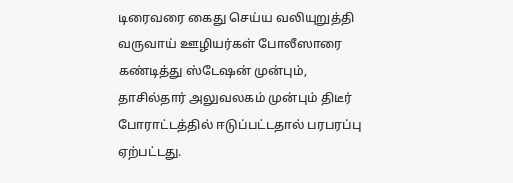டிரைவரை கைது செய்ய வலியுறுத்தி வருவாய் ஊழியர்கள் போலீஸாரை கண்டித்து ஸ்டேஷன் முன்பும், தாசில்தார் அலுவலகம் முன்பும் திடீர் போராட்டத்தில் ஈடுப்பட்டதால் பரபரப்பு ஏற்பட்டது.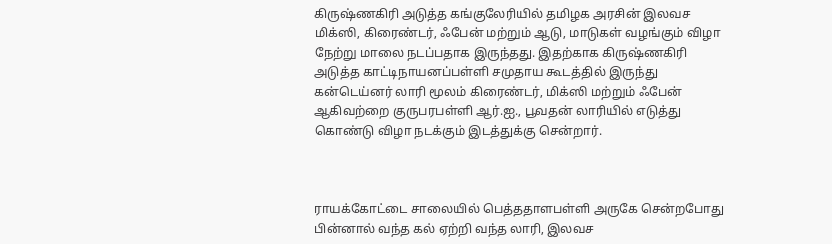கிருஷ்ணகிரி அடுத்த கங்குலேரியில் தமிழக அரசின் இலவச மிக்ஸி, கிரைண்டர், ஃபேன் மற்றும் ஆடு, மாடுகள் வழங்கும் விழா நேற்று மாலை நடப்பதாக இருந்தது. இதற்காக கிருஷ்ணகிரி அடுத்த காட்டிநாயனப்பள்ளி சமுதாய கூடத்தில் இருந்து கன்டெய்னர் லாரி மூலம் கிரைண்டர், மிக்ஸி மற்றும் ஃபேன் ஆகிவற்றை குருபரபள்ளி ஆர்.ஐ., பூவதன் லாரியில் எடுத்து கொண்டு விழா நடக்கும் இடத்துக்கு சென்றார்.



ராயக்கோட்டை சாலையில் பெத்ததாளபள்ளி அருகே சென்றபோது பின்னால் வந்த கல் ஏற்றி வந்த லாரி, இலவச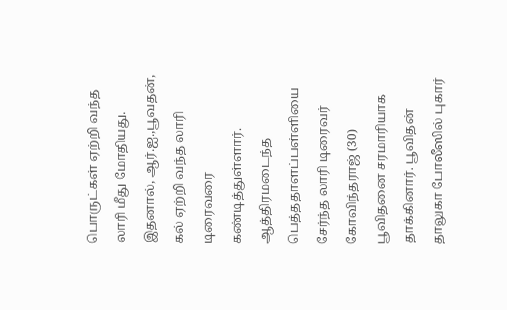பொருட்கள் ஏற்றி வந்த லாரி மீது மோதியது. இதனால், ஆர்.ஐ.,பூவதன், கல் ஏற்றி வந்த லாரி டிரைவரை கண்டித்துள்ளார். ஆத்திரமடைந்த பெத்ததாளப்பள்ளியை சேர்ந்த லாரி டிரைவர் கோவிந்தராஜ் (30) பூவிதனை சரமாரியாக தாக்கினார். பூவிதன் தாலுகா போலீஸில் புகார்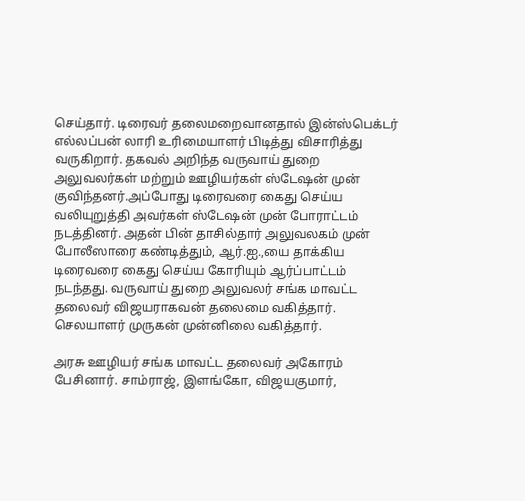செய்தார். டிரைவர் தலைமறைவானதால் இன்ஸ்பெக்டர் எல்லப்பன் லாரி உரிமையாளர் பிடித்து விசாரித்து வருகிறார். தகவல் அறிந்த வருவாய் துறை அலுவலர்கள் மற்றும் ஊழியர்கள் ஸ்டேஷன் முன் குவிந்தனர்.அப்போது டிரைவரை கைது செய்ய வலியுறுத்தி அவர்கள் ஸ்டேஷன் முன் போராட்டம் நடத்தினர். அதன் பின் தாசில்தார் அலுவலகம் முன் போலீஸாரை கண்டித்தும், ஆர்.ஐ.,யை தாக்கிய டிரைவரை கைது செய்ய கோரியும் ஆர்ப்பாட்டம் நடந்தது. வருவாய் துறை அலுவலர் சங்க மாவட்ட தலைவர் விஜயராகவன் தலைமை வகித்தார். செலயாளர் முருகன் முன்னிலை வகித்தார்.

அரசு ஊழியர் சங்க மாவட்ட தலைவர் அகோரம் பேசினார். சாம்ராஜ், இளங்கோ, விஜயகுமார்,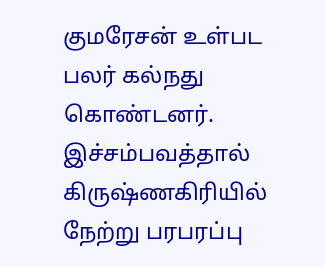குமரேசன் உள்பட பலர் கல்நது கொண்டனர். இச்சம்பவத்தால் கிருஷ்ணகிரியில் நேற்று பரபரப்பு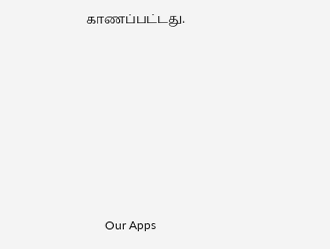காணப்பட்டது.







      Our Apps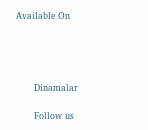Available On




      Dinamalar

      Follow us